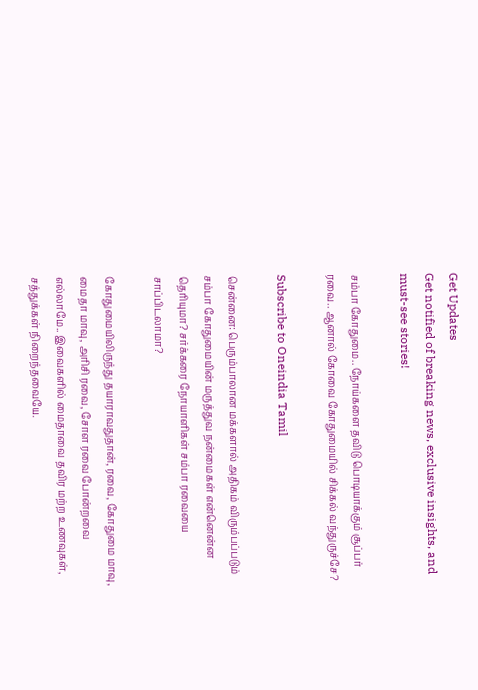Get Updates
Get notified of breaking news, exclusive insights, and must-see stories!

சம்பா கோதுமை.. நோய்களை தவிடு பொடியாக்கும் சூப்பர் ரவை.. ஆனால் கோவை கோதுமையில் சிக்கல் வந்துருச்சே?

Subscribe to Oneindia Tamil

சென்னை: பெரும்பாலான மக்களால் அதிகம் விரும்பப்படும் சம்பா கோதுமையின் மருத்துவ நன்மைகள் என்னென்ன தெரியுமா? சர்க்கரை நோயாளிகள் சம்பா ரவையை சாப்பிடலாமா?

கோதுமையிலிருந்து தயாராவதுதான், ரவை, கோதுமை மாவு, மைதா மாவு, அரிசி ரவை, சோள ரவை போன்றவை எல்லாமே.. இவைகளில் மைதாவை தவிர மற்ற உணவுகள், சத்துக்கள் நிறைந்தவையே.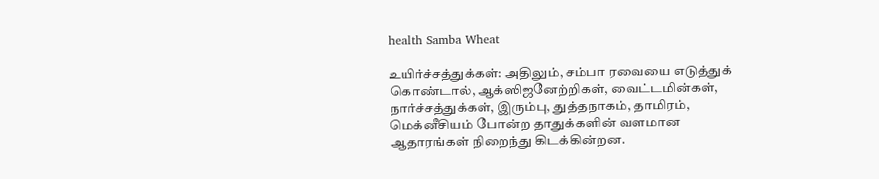health Samba Wheat

உயிர்ச்சத்துக்கள்: அதிலும், சம்பா ரவையை எடுத்துக் கொண்டால், ஆக்ஸிஜனேற்றிகள், வைட்டமின்கள், நார்ச்சத்துக்கள், இரும்பு, துத்தநாகம், தாமிரம், மெக்னீசியம் போன்ற தாதுக்களின் வளமான ஆதாரங்கள் நிறைந்து கிடக்கின்றன.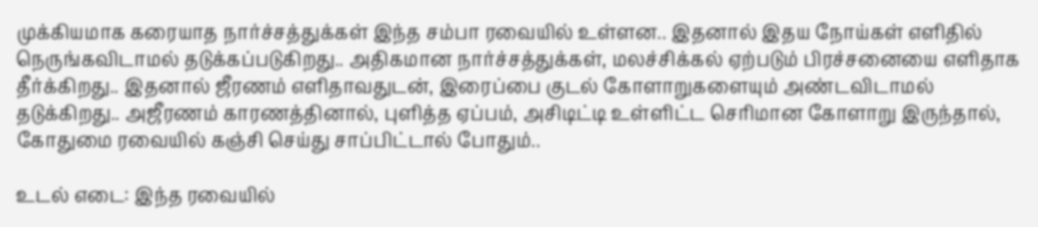முக்கியமாக கரையாத நார்ச்சத்துக்கள் இந்த சம்பா ரவையில் உள்ளன.. இதனால் இதய நோய்கள் எளிதில் நெருங்கவிடாமல் தடுக்கப்படுகிறது.. அதிகமான நார்ச்சத்துக்கள், மலச்சிக்கல் ஏற்படும் பிரச்சனையை எளிதாக தீர்க்கிறது.. இதனால் ஜீரணம் எளிதாவதுடன், இரைப்பை குடல் கோளாறுகளையும் அண்டவிடாமல் தடுக்கிறது.. அஜீரணம் காரணத்தினால், புளித்த ஏப்பம், அசிடிட்டி உள்ளிட்ட செரிமான கோளாறு இருந்தால், கோதுமை ரவையில் கஞ்சி செய்து சாப்பிட்டால் போதும்..

உடல் எடை: இந்த ரவையில்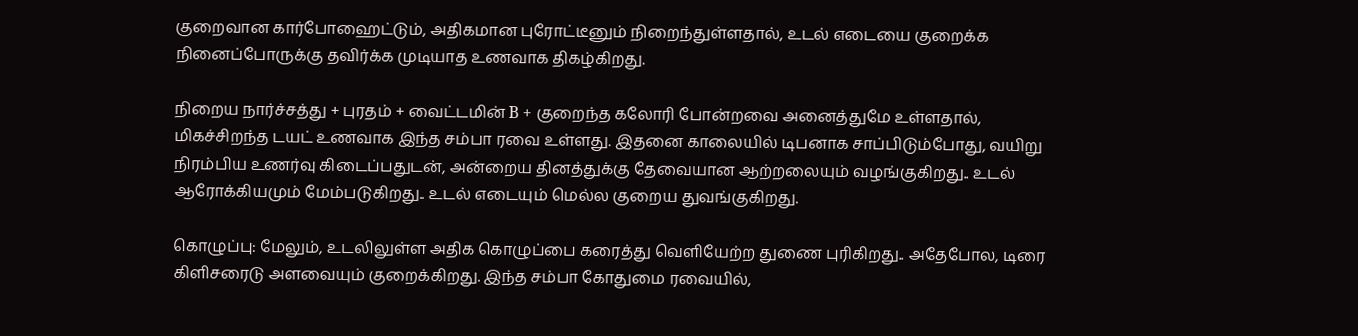குறைவான கார்போஹைட்டும், அதிகமான புரோட்டீனும் நிறைந்துள்ளதால், உடல் எடையை குறைக்க நினைப்போருக்கு தவிர்க்க முடியாத உணவாக திகழ்கிறது.

நிறைய நார்ச்சத்து + புரதம் + வைட்டமின் B + குறைந்த கலோரி போன்றவை அனைத்துமே உள்ளதால், மிகச்சிறந்த டயட் உணவாக இந்த சம்பா ரவை உள்ளது. இதனை காலையில் டிபனாக சாப்பிடும்போது, வயிறு நிரம்பிய உணர்வு கிடைப்பதுடன், அன்றைய தினத்துக்கு தேவையான ஆற்றலையும் வழங்குகிறது.. உடல் ஆரோக்கியமும் மேம்படுகிறது.. உடல் எடையும் மெல்ல குறைய துவங்குகிறது.

கொழுப்பு: மேலும், உடலிலுள்ள அதிக கொழுப்பை கரைத்து வெளியேற்ற துணை புரிகிறது.. அதேபோல, டிரை கிளிசரைடு அளவையும் குறைக்கிறது. இந்த சம்பா கோதுமை ரவையில்,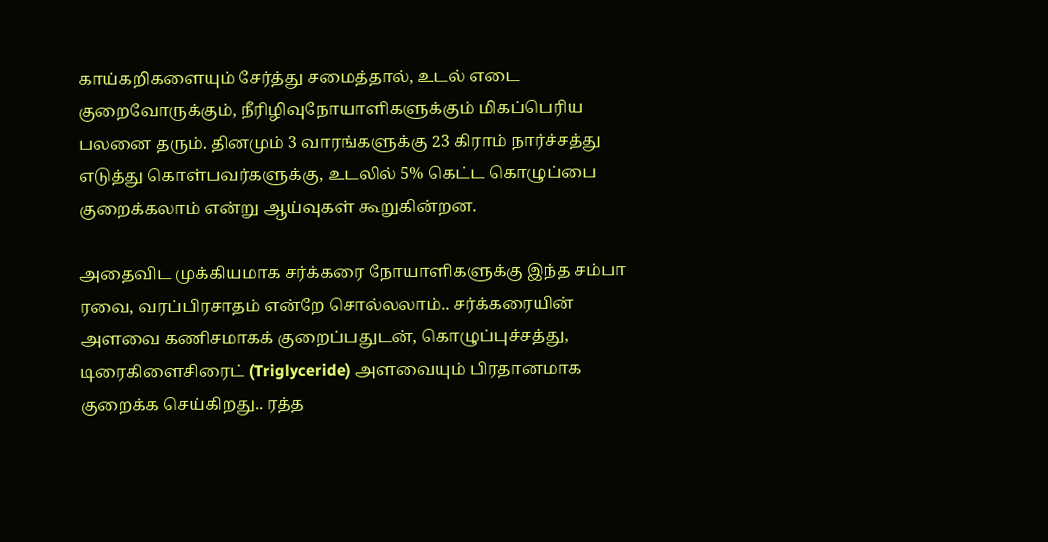காய்கறிகளையும் சேர்த்து சமைத்தால், உடல் எடை குறைவோருக்கும், நீரிழிவுநோயாளிகளுக்கும் மிகப்பெரிய பலனை தரும். தினமும் 3 வாரங்களுக்கு 23 கிராம் நார்ச்சத்து எடுத்து கொள்பவர்களுக்கு, உடலில் 5% கெட்ட கொழுப்பை குறைக்கலாம் என்று ஆய்வுகள் கூறுகின்றன.

அதைவிட முக்கியமாக சர்க்கரை நோயாளிகளுக்கு இந்த சம்பா ரவை, வரப்பிரசாதம் என்றே சொல்லலாம்.. சர்க்கரையின் அளவை கணிசமாகக் குறைப்பதுடன், கொழுப்புச்சத்து, டிரைகிளைசிரைட் (Triglyceride) அளவையும் பிரதானமாக குறைக்க செய்கிறது.. ரத்த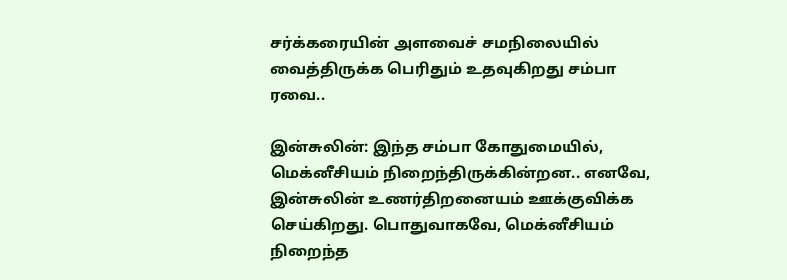சர்க்கரையின் அளவைச் சமநிலையில் வைத்திருக்க பெரிதும் உதவுகிறது சம்பா ரவை..

இன்சுலின்: இந்த சம்பா கோதுமையில், மெக்னீசியம் நிறைந்திருக்கின்றன.. எனவே, இன்சுலின் உணர்திறனையம் ஊக்குவிக்க செய்கிறது. பொதுவாகவே, மெக்னீசியம் நிறைந்த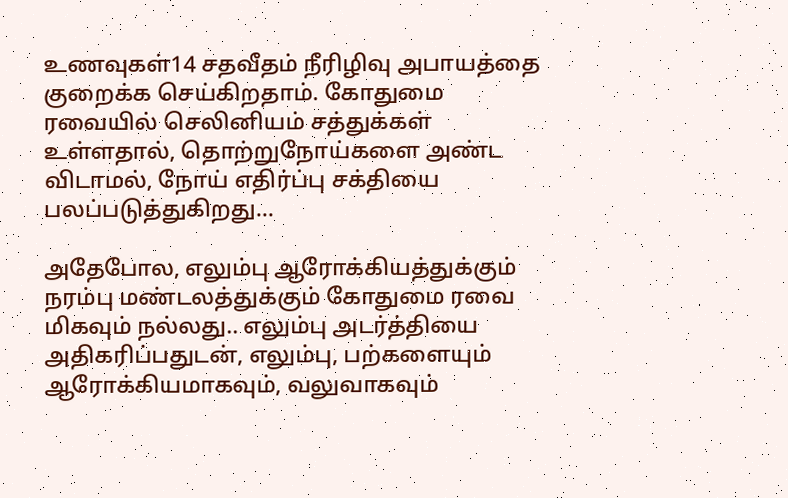உணவுகள்14 சதவீதம் நீரிழிவு அபாயத்தை குறைக்க செய்கிறதாம். கோதுமை ரவையில் செலினியம் சத்துக்கள் உள்ளதால், தொற்றுநோய்களை அண்ட விடாமல், நோய் எதிர்ப்பு சக்தியை பலப்படுத்துகிறது...

அதேபோல, எலும்பு ஆரோக்கியத்துக்கும் நரம்பு மண்டலத்துக்கும் கோதுமை ரவை மிகவும் நல்லது.. எலும்பு அடர்த்தியை அதிகரிப்பதுடன், எலும்பு, பற்களையும் ஆரோக்கியமாகவும், வலுவாகவும்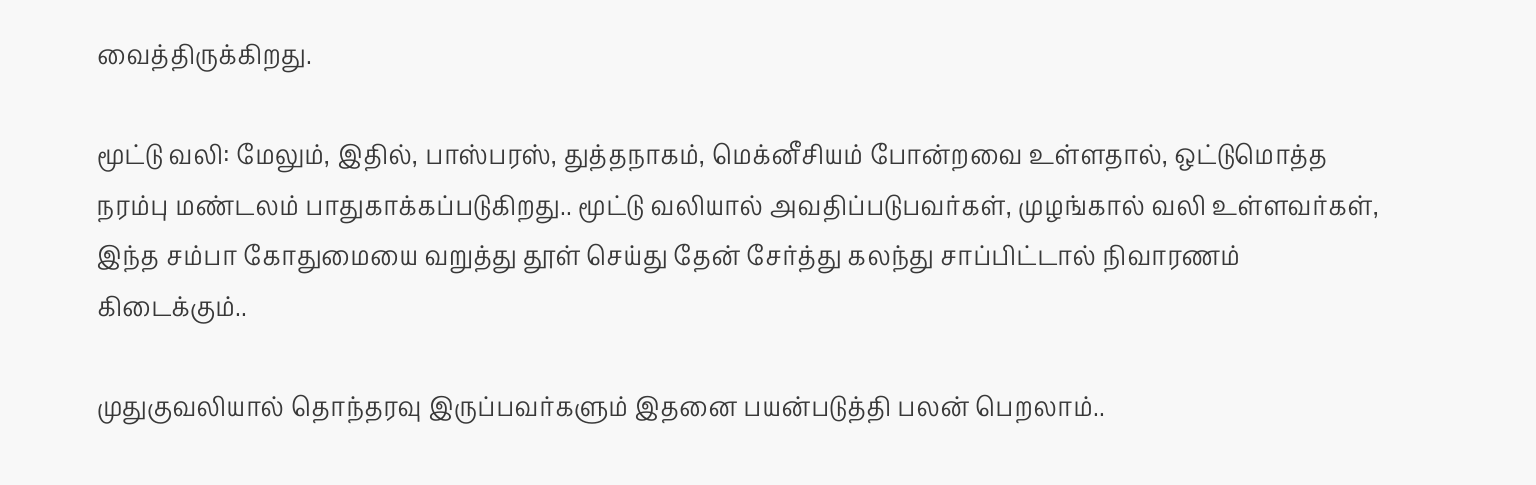வைத்திருக்கிறது.

மூட்டு வலி: மேலும், இதில், பாஸ்பரஸ், துத்தநாகம், மெக்னீசியம் போன்றவை உள்ளதால், ஒட்டுமொத்த நரம்பு மண்டலம் பாதுகாக்கப்படுகிறது.. மூட்டு வலியால் அவதிப்படுபவர்கள், முழங்கால் வலி உள்ளவர்கள், இந்த சம்பா கோதுமையை வறுத்து தூள் செய்து தேன் சேர்த்து கலந்து சாப்பிட்டால் நிவாரணம் கிடைக்கும்..

முதுகுவலியால் தொந்தரவு இருப்பவர்களும் இதனை பயன்படுத்தி பலன் பெறலாம்..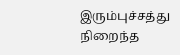இரும்புச்சத்து நிறைந்த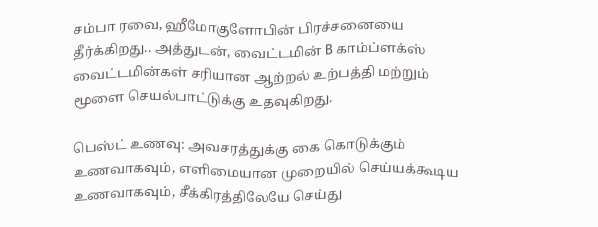சம்பா ரவை, ஹீமோகுளோபின் பிரச்சனையை தீர்க்கிறது.. அத்துடன், வைட்டமின் B காம்ப்ளக்ஸ் வைட்டமின்கள் சரியான ஆற்றல் உற்பத்தி மற்றும் மூளை செயல்பாட்டுக்கு உதவுகிறது.

பெஸ்ட் உணவு: அவசரத்துக்கு கை கொடுக்கும் உணவாகவும், எளிமையான முறையில் செய்யக்கூடிய உணவாகவும், சீக்கிரத்திலேயே செய்து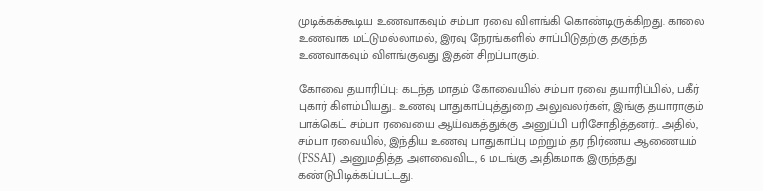முடிக்கக்கூடிய உணவாகவும் சம்பா ரவை விளங்கி கொண்டிருக்கிறது. காலை உணவாக மட்டுமல்லாமல், இரவு நேரங்களில் சாப்பிடுதற்கு தகுந்த உணவாகவும் விளங்குவது இதன் சிறப்பாகும்.

கோவை தயாரிப்பு: கடந்த மாதம் கோவையில் சம்பா ரவை தயாரிப்பில், பகீர் புகார் கிளம்பியது.. உணவு பாதுகாப்புத்துறை அலுவலர்கள், இங்கு தயாராகும் பாக்கெட் சம்பா ரவையை ஆய்வகத்துக்கு அனுப்பி பரிசோதித்தனர்.. அதில், சம்பா ரவையில், இந்திய உணவு பாதுகாப்பு மற்றும் தர நிர்ணய ஆணையம் (FSSAI) அனுமதித்த அளவைவிட, 6 மடங்கு அதிகமாக இருந்தது கண்டுபிடிக்கப்பட்டது.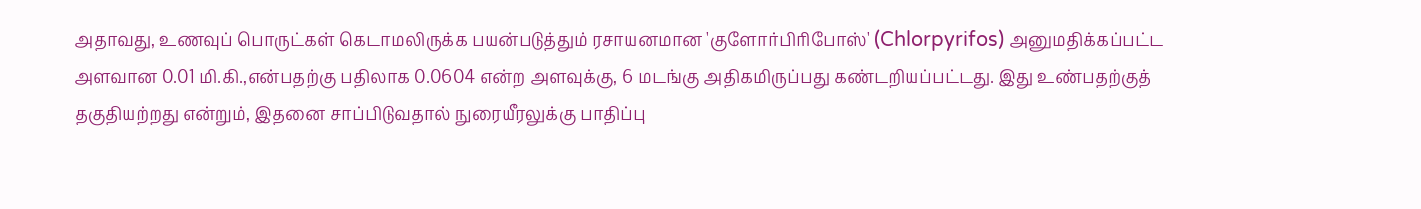அதாவது, உணவுப் பொருட்கள் கெடாமலிருக்க பயன்படுத்தும் ரசாயனமான 'குளோர்பிரிபோஸ்' (Chlorpyrifos) அனுமதிக்கப்பட்ட அளவான 0.01 மி.கி.,என்பதற்கு பதிலாக 0.0604 என்ற அளவுக்கு, 6 மடங்கு அதிகமிருப்பது கண்டறியப்பட்டது. இது உண்பதற்குத் தகுதியற்றது என்றும், இதனை சாப்பிடுவதால் நுரையீரலுக்கு பாதிப்பு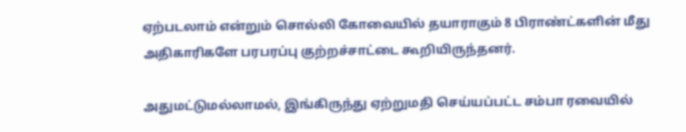ஏற்படலாம் என்றும் சொல்லி கோவையில் தயாராகும் 8 பிராண்ட்களின் மீது அதிகாரிகளே பரபரப்பு குற்றச்சாட்டை கூறியிருந்தனர்.

அதுமட்டுமல்லாமல், இங்கிருந்து ஏற்றுமதி செய்யப்பட்ட சம்பா ரவையில்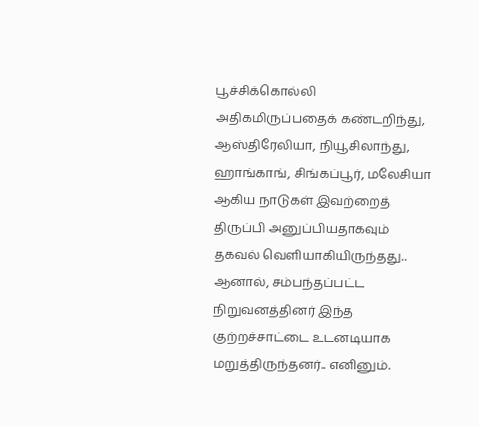பூச்சிக்கொல்லி அதிகமிருப்பதைக் கண்டறிந்து, ஆஸ்திரேலியா, நியூசிலாந்து, ஹாங்காங், சிங்கப்பூர், மலேசியா ஆகிய நாடுகள் இவற்றைத் திருப்பி அனுப்பியதாகவும் தகவல் வெளியாகியிருந்தது.. ஆனால், சம்பந்தப்பட்ட நிறுவனத்தினர் இந்த குற்றச்சாட்டை உடனடியாக மறுத்திருந்தனர்.. எனினும்.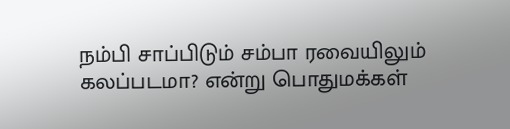நம்பி சாப்பிடும் சம்பா ரவையிலும் கலப்படமா? என்று பொதுமக்கள்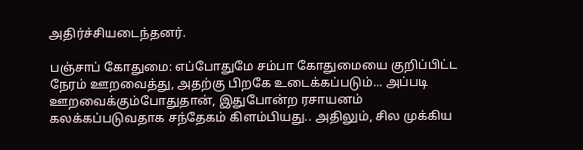அதிர்ச்சியடைந்தனர்.

பஞ்சாப் கோதுமை: எப்போதுமே சம்பா கோதுமையை குறிப்பிட்ட நேரம் ஊறவைத்து, அதற்கு பிறகே உடைக்கப்படும்... அப்படி ஊறவைக்கும்போதுதான், இதுபோன்ற ரசாயனம் கலக்கப்படுவதாக சந்தேகம் கிளம்பியது.. அதிலும், சில முக்கிய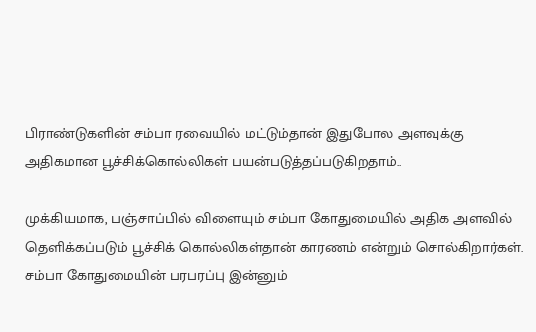பிராண்டுகளின் சம்பா ரவையில் மட்டும்தான் இதுபோல அளவுக்கு அதிகமான பூச்சிக்கொல்லிகள் பயன்படுத்தப்படுகிறதாம்..

முக்கியமாக, பஞ்சாப்பில் விளையும் சம்பா கோதுமையில் அதிக அளவில் தெளிக்கப்படும் பூச்சிக் கொல்லிகள்தான் காரணம் என்றும் சொல்கிறார்கள். சம்பா கோதுமையின் பரபரப்பு இன்னும்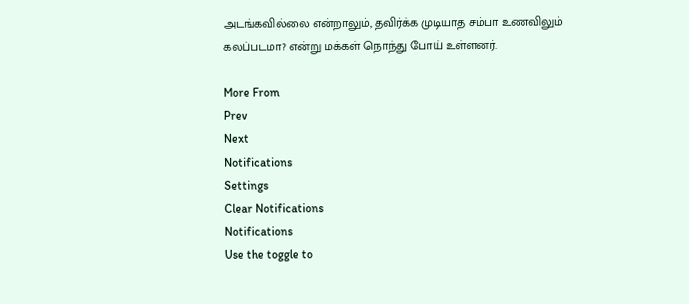அடங்கவில்லை என்றாலும், தவிர்க்க முடியாத சம்பா உணவிலும் கலப்படமா? என்று மக்கள் நொந்து போய் உள்ளனர்.

More From
Prev
Next
Notifications
Settings
Clear Notifications
Notifications
Use the toggle to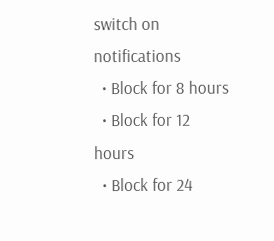switch on notifications
  • Block for 8 hours
  • Block for 12 hours
  • Block for 24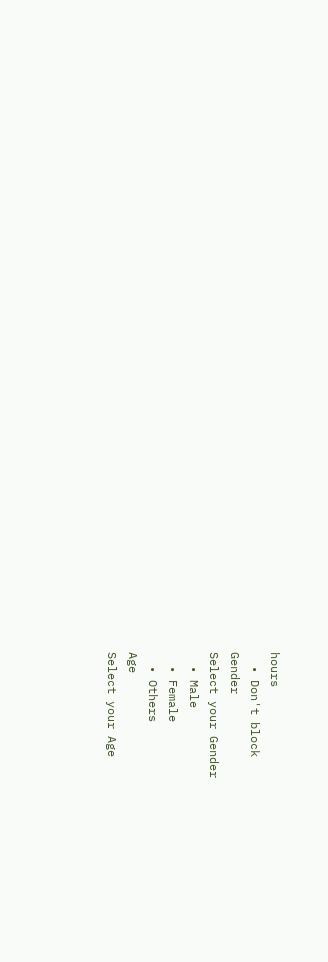hours
  • Don't block
Gender
Select your Gender
  • Male
  • Female
  • Others
Age
Select your Age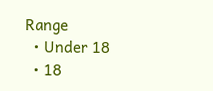Range
  • Under 18
  • 18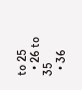to 25
  • 26 to 35
  • 36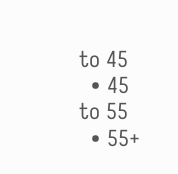to 45
  • 45 to 55
  • 55+